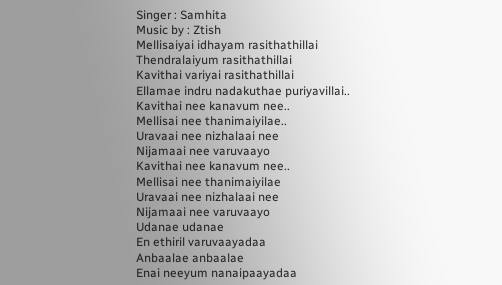Singer : Samhita
Music by : Ztish
Mellisaiyai idhayam rasithathillai
Thendralaiyum rasithathillai
Kavithai variyai rasithathillai
Ellamae indru nadakuthae puriyavillai..
Kavithai nee kanavum nee..
Mellisai nee thanimaiyilae..
Uravaai nee nizhalaai nee
Nijamaai nee varuvaayo
Kavithai nee kanavum nee..
Mellisai nee thanimaiyilae
Uravaai nee nizhalaai nee
Nijamaai nee varuvaayo
Udanae udanae
En ethiril varuvaayadaa
Anbaalae anbaalae
Enai neeyum nanaipaayadaa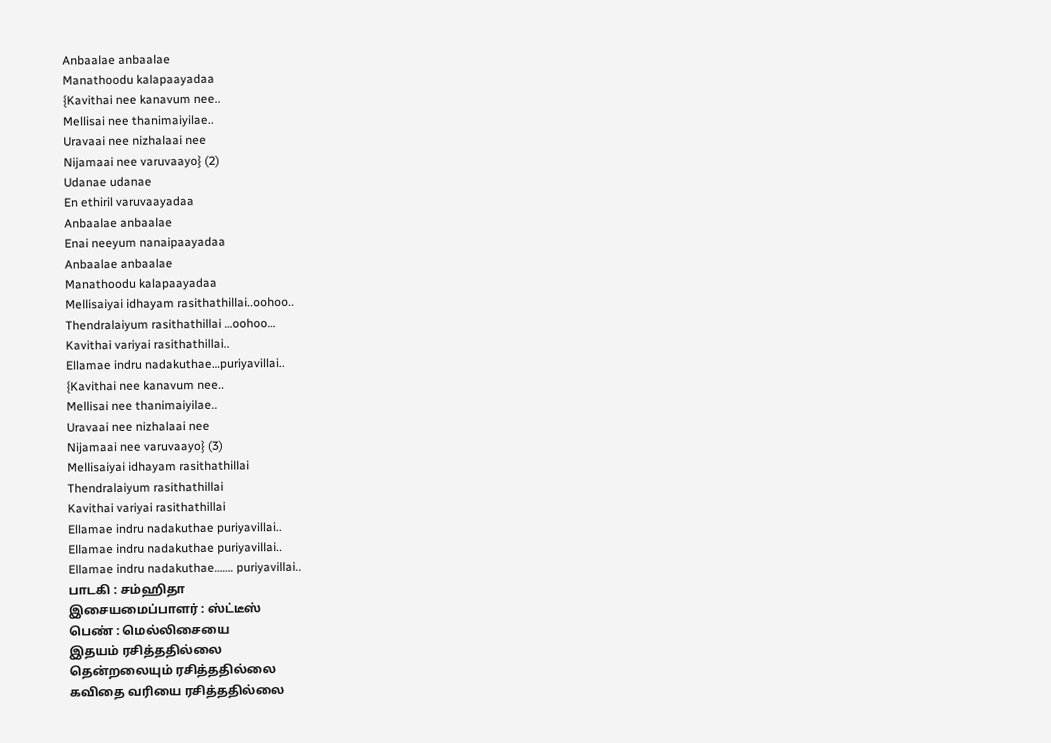Anbaalae anbaalae
Manathoodu kalapaayadaa
{Kavithai nee kanavum nee..
Mellisai nee thanimaiyilae..
Uravaai nee nizhalaai nee
Nijamaai nee varuvaayo} (2)
Udanae udanae
En ethiril varuvaayadaa
Anbaalae anbaalae
Enai neeyum nanaipaayadaa
Anbaalae anbaalae
Manathoodu kalapaayadaa
Mellisaiyai idhayam rasithathillai..oohoo..
Thendralaiyum rasithathillai …oohoo…
Kavithai variyai rasithathillai..
Ellamae indru nadakuthae…puriyavillai..
{Kavithai nee kanavum nee..
Mellisai nee thanimaiyilae..
Uravaai nee nizhalaai nee
Nijamaai nee varuvaayo} (3)
Mellisaiyai idhayam rasithathillai
Thendralaiyum rasithathillai
Kavithai variyai rasithathillai
Ellamae indru nadakuthae puriyavillai..
Ellamae indru nadakuthae puriyavillai..
Ellamae indru nadakuthae……. puriyavillai..
பாடகி : சம்ஹிதா
இசையமைப்பாளர் : ஸ்ட்டீஸ்
பெண் : மெல்லிசையை
இதயம் ரசித்ததில்லை
தென்றலையும் ரசித்ததில்லை
கவிதை வரியை ரசித்ததில்லை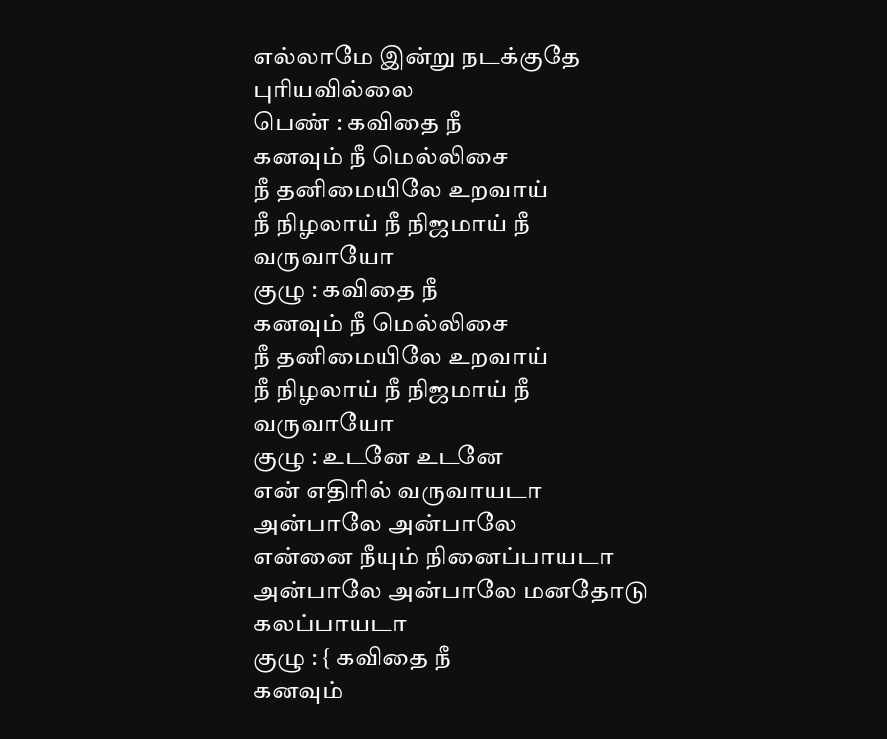எல்லாமே இன்று நடக்குதே
புரியவில்லை
பெண் : கவிதை நீ
கனவும் நீ மெல்லிசை
நீ தனிமையிலே உறவாய்
நீ நிழலாய் நீ நிஜமாய் நீ
வருவாயோ
குழு : கவிதை நீ
கனவும் நீ மெல்லிசை
நீ தனிமையிலே உறவாய்
நீ நிழலாய் நீ நிஜமாய் நீ
வருவாயோ
குழு : உடனே உடனே
என் எதிரில் வருவாயடா
அன்பாலே அன்பாலே
என்னை நீயும் நினைப்பாயடா
அன்பாலே அன்பாலே மனதோடு
கலப்பாயடா
குழு : { கவிதை நீ
கனவும்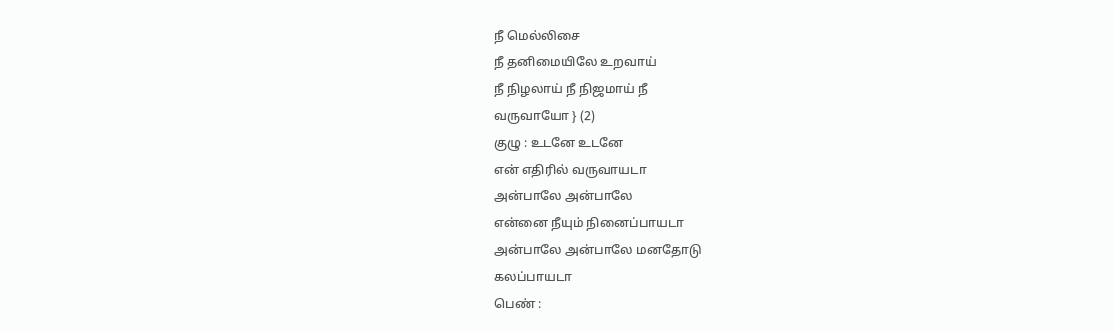நீ மெல்லிசை
நீ தனிமையிலே உறவாய்
நீ நிழலாய் நீ நிஜமாய் நீ
வருவாயோ } (2)
குழு : உடனே உடனே
என் எதிரில் வருவாயடா
அன்பாலே அன்பாலே
என்னை நீயும் நினைப்பாயடா
அன்பாலே அன்பாலே மனதோடு
கலப்பாயடா
பெண் :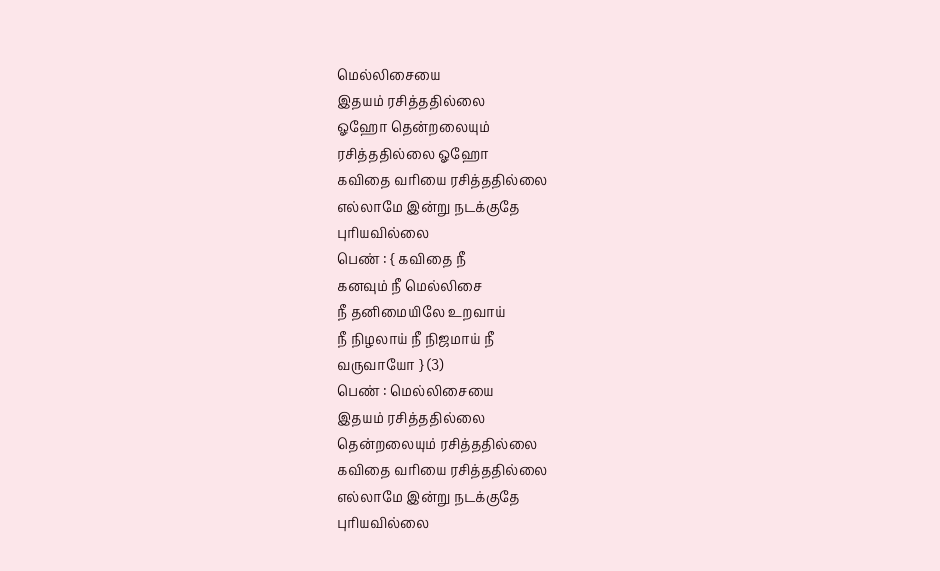மெல்லிசையை
இதயம் ரசித்ததில்லை
ஓஹோ தென்றலையும்
ரசித்ததில்லை ஓஹோ
கவிதை வரியை ரசித்ததில்லை
எல்லாமே இன்று நடக்குதே
புரியவில்லை
பெண் : { கவிதை நீ
கனவும் நீ மெல்லிசை
நீ தனிமையிலே உறவாய்
நீ நிழலாய் நீ நிஜமாய் நீ
வருவாயோ } (3)
பெண் : மெல்லிசையை
இதயம் ரசித்ததில்லை
தென்றலையும் ரசித்ததில்லை
கவிதை வரியை ரசித்ததில்லை
எல்லாமே இன்று நடக்குதே
புரியவில்லை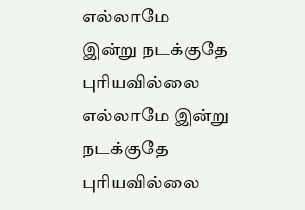எல்லாமே
இன்று நடக்குதே புரியவில்லை
எல்லாமே இன்று நடக்குதே
புரியவில்லை